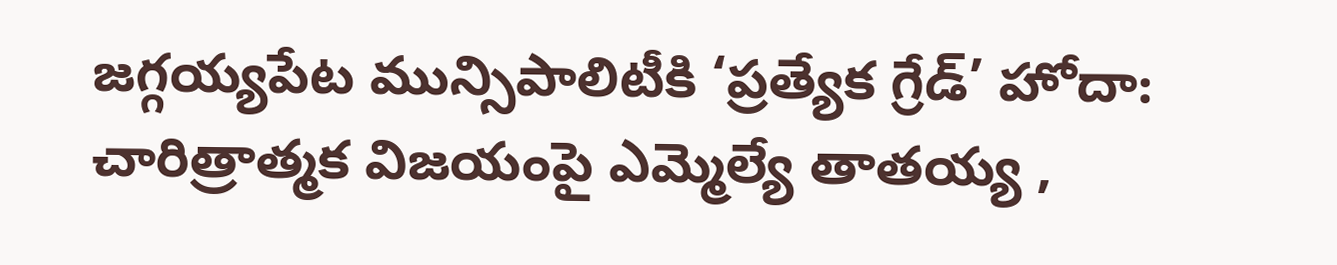జగ్గయ్యపేట మున్సిపాలిటీకి ‘ప్రత్యేక గ్రేడ్’ హోదా: చారిత్రాత్మక విజయంపై ఎమ్మెల్యే తాతయ్య ,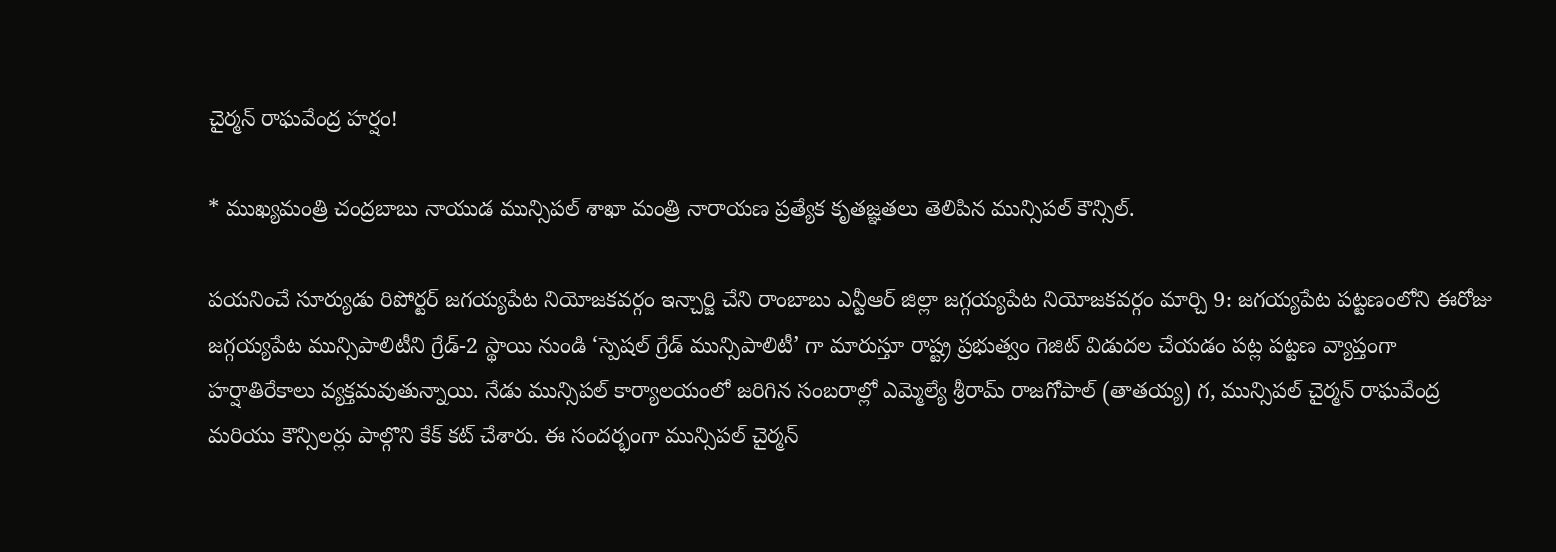చైర్మన్ రాఘవేంద్ర హర్షం!

* ముఖ్యమంత్రి చంద్రబాబు నాయుడ మున్సిపల్ శాఖా మంత్రి నారాయణ ప్రత్యేక కృతజ్ఞతలు తెలిపిన మున్సిపల్ కౌన్సిల్.

పయనించే సూర్యుడు రిపోర్టర్ జగయ్యపేట నియోజకవర్గం ఇన్చార్జి చేని రాంబాబు ఎన్టీఆర్ జిల్లా జగ్గయ్యపేట నియోజకవర్గం మార్చి 9: జగయ్యపేట పట్టణంలోని ఈరోజు జగ్గయ్యపేట మున్సిపాలిటీని గ్రేడ్-2 స్థాయి నుండి ‘స్పెషల్ గ్రేడ్ మున్సిపాలిటీ’ గా మారుస్తూ రాష్ట్ర ప్రభుత్వం గెజిట్ విడుదల చేయడం పట్ల పట్టణ వ్యాప్తంగా హర్షాతిరేకాలు వ్యక్తమవుతున్నాయి. నేడు మున్సిపల్ కార్యాలయంలో జరిగిన సంబరాల్లో ఎమ్మెల్యే శ్రీరామ్ రాజగోపాల్ (తాతయ్య) గ, మున్సిపల్ చైర్మన్ రాఘవేంద్ర మరియు కౌన్సిలర్లు పాల్గొని కేక్ కట్ చేశారు. ఈ సందర్భంగా మున్సిపల్ చైర్మన్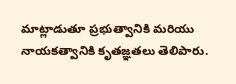మాట్లాడుతూ ప్రభుత్వానికి మరియు నాయకత్వానికి కృతజ్ఞతలు తెలిపారు.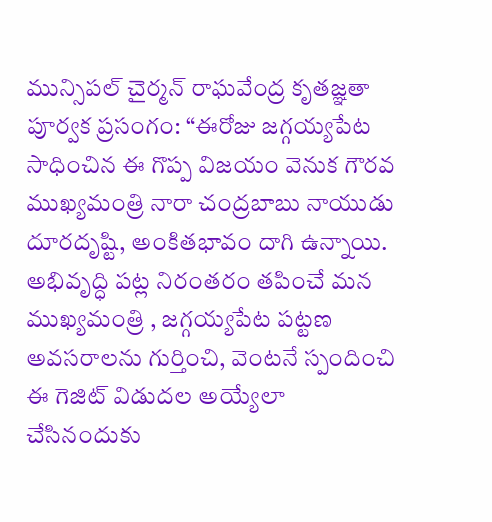మున్సిపల్ చైర్మన్ రాఘవేంద్ర కృతజ్ఞతా పూర్వక ప్రసంగం: “ఈరోజు జగ్గయ్యపేట సాధించిన ఈ గొప్ప విజయం వెనుక గౌరవ ముఖ్యమంత్రి నారా చంద్రబాబు నాయుడు దూరదృష్టి, అంకితభావం దాగి ఉన్నాయి. అభివృద్ధి పట్ల నిరంతరం తపించే మన ముఖ్యమంత్రి , జగ్గయ్యపేట పట్టణ అవసరాలను గుర్తించి, వెంటనే స్పందించి ఈ గెజిట్ విడుదల అయ్యేలా చేసినందుకు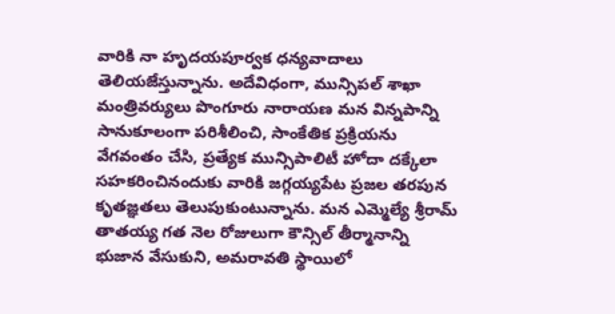వారికి నా హృదయపూర్వక ధన్యవాదాలు తెలియజేస్తున్నాను. అదేవిధంగా, మున్సిపల్ శాఖా మంత్రివర్యులు పొంగూరు నారాయణ మన విన్నపాన్ని సానుకూలంగా పరిశీలించి, సాంకేతిక ప్రక్రియను వేగవంతం చేసి, ప్రత్యేక మున్సిపాలిటీ హోదా దక్కేలా సహకరించినందుకు వారికి జగ్గయ్యపేట ప్రజల తరపున కృతజ్ఞతలు తెలుపుకుంటున్నాను. మన ఎమ్మెల్యే శ్రీరామ్ తాతయ్య గత నెల రోజులుగా కౌన్సిల్ తీర్మానాన్ని భుజాన వేసుకుని, అమరావతి స్థాయిలో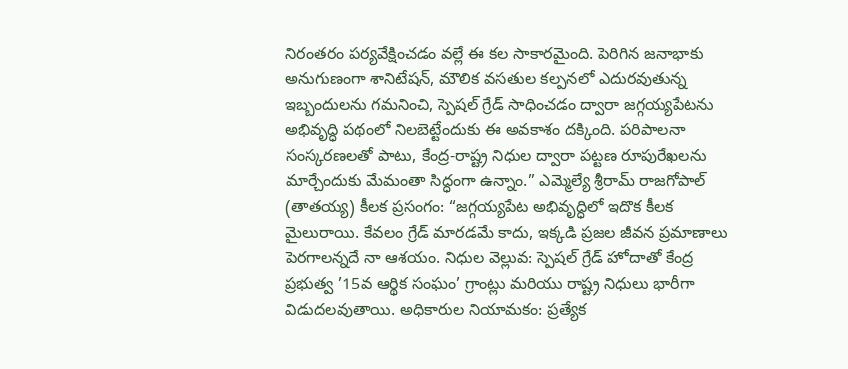నిరంతరం పర్యవేక్షించడం వల్లే ఈ కల సాకారమైంది. పెరిగిన జనాభాకు అనుగుణంగా శానిటేషన్, మౌలిక వసతుల కల్పనలో ఎదురవుతున్న ఇబ్బందులను గమనించి, స్పెషల్ గ్రేడ్ సాధించడం ద్వారా జగ్గయ్యపేటను అభివృద్ధి పథంలో నిలబెట్టేందుకు ఈ అవకాశం దక్కింది. పరిపాలనా సంస్కరణలతో పాటు, కేంద్ర-రాష్ట్ర నిధుల ద్వారా పట్టణ రూపురేఖలను మార్చేందుకు మేమంతా సిద్ధంగా ఉన్నాం.” ఎమ్మెల్యే శ్రీరామ్ రాజగోపాల్ (తాతయ్య) కీలక ప్రసంగం: “జగ్గయ్యపేట అభివృద్ధిలో ఇదొక కీలక మైలురాయి. కేవలం గ్రేడ్ మారడమే కాదు, ఇక్కడి ప్రజల జీవన ప్రమాణాలు పెరగాలన్నదే నా ఆశయం. నిధుల వెల్లువ: స్పెషల్ గ్రేడ్ హోదాతో కేంద్ర ప్రభుత్వ ’15వ ఆర్థిక సంఘం’ గ్రాంట్లు మరియు రాష్ట్ర నిధులు భారీగా విడుదలవుతాయి. అధికారుల నియామకం: ప్రత్యేక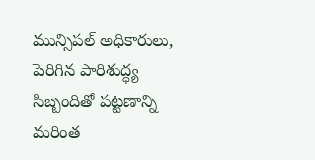మున్సిపల్ అధికారులు, పెరిగిన పారిశుద్ధ్య సిబ్బందితో పట్టణాన్ని మరింత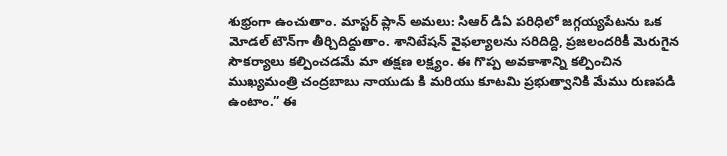శుభ్రంగా ఉంచుతాం. మాస్టర్ ప్లాన్ అమలు: సిఆర్ డిఏ పరిధిలో జగ్గయ్యపేటను ఒక మోడల్ టౌన్‌గా తీర్చిదిద్దుతాం. శానిటేషన్ వైఫల్యాలను సరిదిద్ది, ప్రజలందరికీ మెరుగైన సౌకర్యాలు కల్పించడమే మా తక్షణ లక్ష్యం. ఈ గొప్ప అవకాశాన్ని కల్పించిన ముఖ్యమంత్రి చంద్రబాబు నాయుడు కి మరియు కూటమి ప్రభుత్వానికి మేము రుణపడి ఉంటాం.” ఈ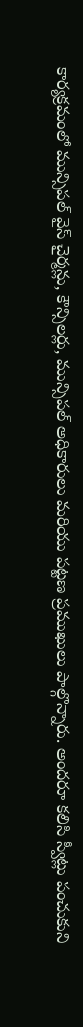కార్యక్రమంలో మున్సిపల్ వైస్ చైర్మన్లు, కౌన్సిలర్లు, మున్సిపల్ అధికారులు మరియు పట్టణ ప్రముఖులు పాల్గొన్నారు. అందరూ కలిసి స్వీట్లు పంచుకుని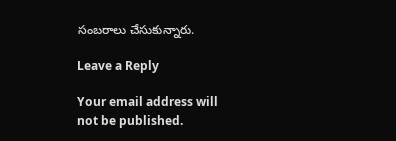సంబరాలు చేసుకున్నారు.

Leave a Reply

Your email address will not be published.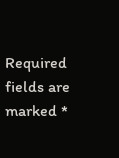Required fields are marked *